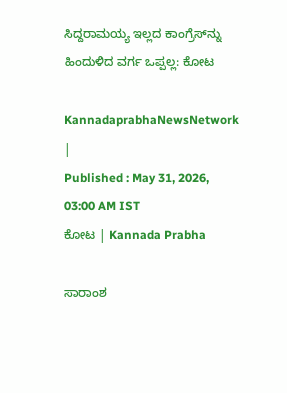ಸಿದ್ದರಾಮಯ್ಯ ಇಲ್ಲದ ಕಾಂಗ್ರೆಸ್‌ನ್ನು ಹಿಂದುಳಿದ ವರ್ಗ ಒಪ್ಪಲ್ಲ: ಕೋಟ

KannadaprabhaNewsNetwork |
Published : May 31, 2026, 03:00 AM IST
ಕೋಟ | Kannada Prabha

ಸಾರಾಂಶ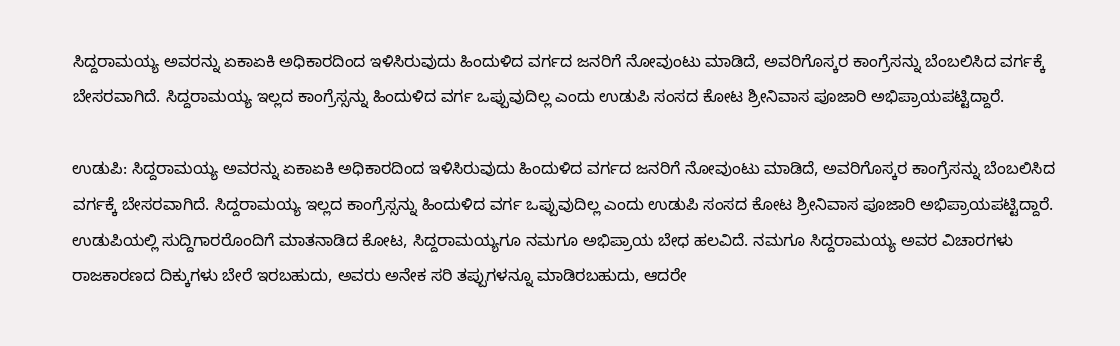ಸಿದ್ದರಾಮಯ್ಯ ಅವರನ್ನು ಏಕಾಏಕಿ ಅಧಿಕಾರದಿಂದ ಇಳಿಸಿರುವುದು ಹಿಂದುಳಿದ ವರ್ಗದ ಜನರಿಗೆ ನೋವುಂಟು ಮಾಡಿದೆ, ಅವರಿಗೊಸ್ಕರ ಕಾಂಗ್ರೆಸನ್ನು ಬೆಂಬಲಿಸಿದ ವರ್ಗಕ್ಕೆ ಬೇಸರವಾಗಿದೆ. ಸಿದ್ದರಾಮಯ್ಯ ಇಲ್ಲದ ಕಾಂಗ್ರೆಸ್ಸನ್ನು ಹಿಂದುಳಿದ ವರ್ಗ ಒಪ್ಪುವುದಿಲ್ಲ ಎಂದು ಉಡುಪಿ ಸಂಸದ ಕೋಟ ಶ್ರೀನಿವಾಸ ಪೂಜಾರಿ ಅಭಿಪ್ರಾಯಪಟ್ಟಿದ್ದಾರೆ.

ಉಡುಪಿ: ಸಿದ್ದರಾಮಯ್ಯ ಅವರನ್ನು ಏಕಾಏಕಿ ಅಧಿಕಾರದಿಂದ ಇಳಿಸಿರುವುದು ಹಿಂದುಳಿದ ವರ್ಗದ ಜನರಿಗೆ ನೋವುಂಟು ಮಾಡಿದೆ, ಅವರಿಗೊಸ್ಕರ ಕಾಂಗ್ರೆಸನ್ನು ಬೆಂಬಲಿಸಿದ ವರ್ಗಕ್ಕೆ ಬೇಸರವಾಗಿದೆ. ಸಿದ್ದರಾಮಯ್ಯ ಇಲ್ಲದ ಕಾಂಗ್ರೆಸ್ಸನ್ನು ಹಿಂದುಳಿದ ವರ್ಗ ಒಪ್ಪುವುದಿಲ್ಲ ಎಂದು ಉಡುಪಿ ಸಂಸದ ಕೋಟ ಶ್ರೀನಿವಾಸ ಪೂಜಾರಿ ಅಭಿಪ್ರಾಯಪಟ್ಟಿದ್ದಾರೆ. ಉಡುಪಿಯಲ್ಲಿ ಸುದ್ದಿಗಾರರೊಂದಿಗೆ ಮಾತನಾಡಿದ ಕೋಟ, ಸಿದ್ದರಾಮಯ್ಯಗೂ ನಮಗೂ ಅಭಿಪ್ರಾಯ ಬೇಧ ಹಲವಿದೆ. ನಮಗೂ ಸಿದ್ದರಾಮಯ್ಯ ಅವರ ವಿಚಾರಗಳು ರಾಜಕಾರಣದ ದಿಕ್ಕುಗಳು ಬೇರೆ ಇರಬಹುದು, ಅವರು ಅನೇಕ ಸರಿ ತಪ್ಪುಗಳನ್ನೂ ಮಾಡಿರಬಹುದು, ಆದರೇ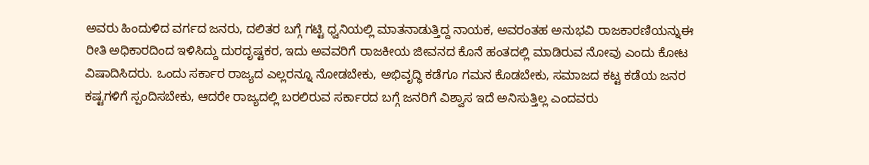ಅವರು ಹಿಂದುಳಿದ ವರ್ಗದ ಜನರು, ದಲಿತರ ಬಗ್ಗೆ ಗಟ್ಟಿ ಧ್ವನಿಯಲ್ಲಿ ಮಾತನಾಡುತ್ತಿದ್ದ ನಾಯಕ, ಅವರಂತಹ ಅನುಭವಿ ರಾಜಕಾರಣಿಯನ್ನುಈ ರೀತಿ ಅಧಿಕಾರದಿಂದ ಇಳಿಸಿದ್ದು ದುರದೃಷ್ಟಕರ, ಇದು ಅವವರಿಗೆ ರಾಜಕೀಯ ಜೀವನದ ಕೊನೆ ಹಂತದಲ್ಲಿ ಮಾಡಿರುವ ನೋವು ಎಂದು ಕೋಟ ವಿಷಾದಿಸಿದರು. ಒಂದು ಸರ್ಕಾರ ರಾಜ್ಯದ ಎಲ್ಲರನ್ನೂ ನೋಡಬೇಕು, ಅಭಿವೃದ್ಧಿ ಕಡೆಗೂ ಗಮನ ಕೊಡಬೇಕು, ಸಮಾಜದ ಕಟ್ಟ ಕಡೆಯ ಜನರ ಕಷ್ಟಗಳಿಗೆ ಸ್ಪಂದಿಸಬೇಕು, ಆದರೇ ರಾಜ್ಯದಲ್ಲಿ ಬರಲಿರುವ ಸರ್ಕಾರದ ಬಗ್ಗೆ ಜನರಿಗೆ ವಿಶ್ವಾಸ ಇದೆ ಅನಿಸುತ್ತಿಲ್ಲ ಎಂದವರು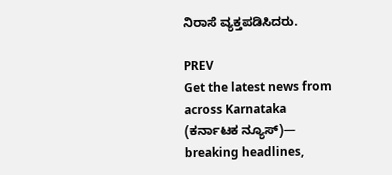ನಿರಾಸೆ ವ್ಯಕ್ತಪಡಿಸಿದರು.

PREV
Get the latest news from across Karnataka (ಕರ್ನಾಟಕ ನ್ಯೂಸ್)— breaking headlines,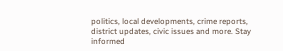politics, local developments, crime reports, district updates, civic issues and more. Stay informed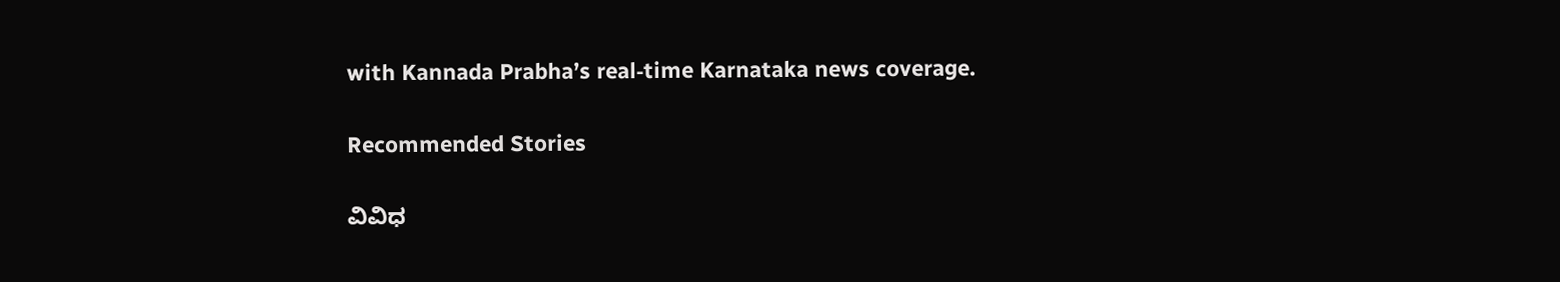with Kannada Prabha’s real‑time Karnataka news coverage.

Recommended Stories

ವಿವಿಧ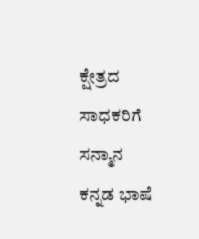ಕ್ಷೇತ್ರದ ಸಾಧಕರಿಗೆ ಸನ್ಮಾನ
ಕನ್ನಡ ಭಾಷೆ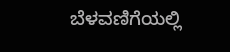ಬೆಳವಣಿಗೆಯಲ್ಲಿ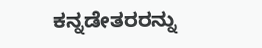ಕನ್ನಡೇತರರನ್ನು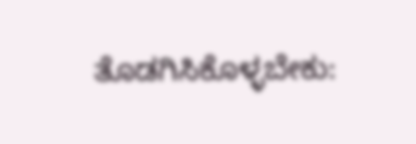ತೊಡಗಿಸಿಕೊಳ್ಳಬೇಕು: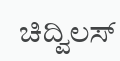ಚಿದ್ವಿಲಸ್